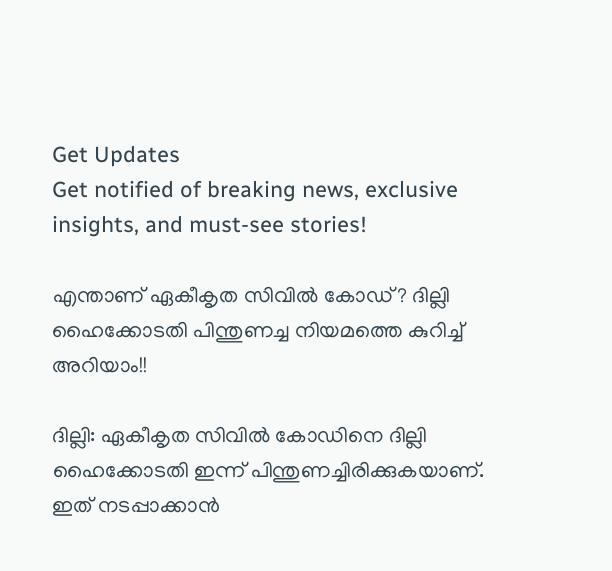Get Updates
Get notified of breaking news, exclusive insights, and must-see stories!

എന്താണ് ഏകീകൃത സിവില്‍ കോഡ്? ദില്ലി ഹൈക്കോടതി പിന്തുണച്ച നിയമത്തെ കുറിച്ച് അറിയാം!!

ദില്ലി: ഏകീകൃത സിവില്‍ കോഡിനെ ദില്ലി ഹൈക്കോടതി ഇന്ന് പിന്തുണച്ചിരിക്കുകയാണ്. ഇത് നടപ്പാക്കാന്‍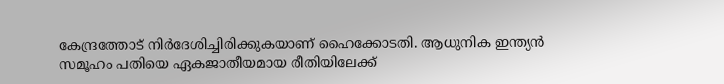കേന്ദ്രത്തോട് നിര്‍ദേശിച്ചിരിക്കുകയാണ് ഹൈക്കോടതി. ആധുനിക ഇന്ത്യന്‍ സമൂഹം പതിയെ ഏകജാതീയമായ രീതിയിലേക്ക്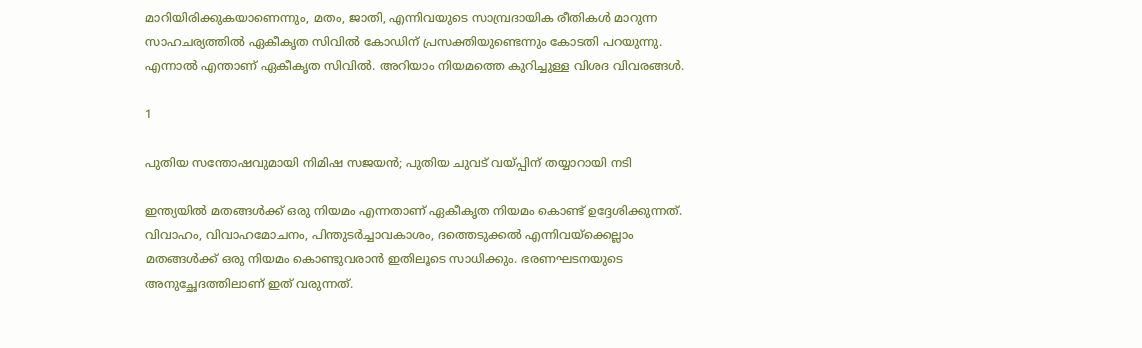മാറിയിരിക്കുകയാണെന്നും, മതം, ജാതി, എന്നിവയുടെ സാമ്പ്രദായിക രീതികള്‍ മാറുന്ന സാഹചര്യത്തില്‍ ഏകീകൃത സിവില്‍ കോഡിന് പ്രസക്തിയുണ്ടെന്നും കോടതി പറയുന്നു. എന്നാല്‍ എന്താണ് ഏകീകൃത സിവില്‍. അറിയാം നിയമത്തെ കുറിച്ചുള്ള വിശദ വിവരങ്ങള്‍.

1

പുതിയ സന്തോഷവുമായി നിമിഷ സജയന്‍; പുതിയ ചുവട് വയ്പ്പിന് തയ്യാറായി നടി

ഇന്ത്യയില്‍ മതങ്ങള്‍ക്ക് ഒരു നിയമം എന്നതാണ് ഏകീകൃത നിയമം കൊണ്ട് ഉദ്ദേശിക്കുന്നത്. വിവാഹം, വിവാഹമോചനം, പിന്തുടര്‍ച്ചാവകാശം, ദത്തെടുക്കല്‍ എന്നിവയ്‌ക്കെല്ലാം മതങ്ങള്‍ക്ക് ഒരു നിയമം കൊണ്ടുവരാന്‍ ഇതിലൂടെ സാധിക്കും. ഭരണഘടനയുടെ അനുച്ഛേദത്തിലാണ് ഇത് വരുന്നത്.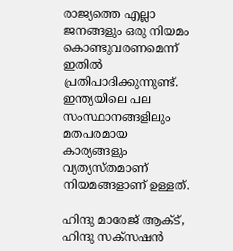രാജ്യത്തെ എല്ലാ ജനങ്ങളും ഒരു നിയമം കൊണ്ടുവരണമെന്ന് ഇതില്‍ പ്രതിപാദിക്കുന്നുണ്ട്. ഇന്ത്യയിലെ പല സംസ്ഥാനങ്ങളിലും മതപരമായ കാര്യങ്ങളും വ്യത്യസ്തമാണ് നിയമങ്ങളാണ് ഉള്ളത്.

ഹിന്ദു മാരേജ് ആക്ട്, ഹിന്ദു സക്‌സഷന്‍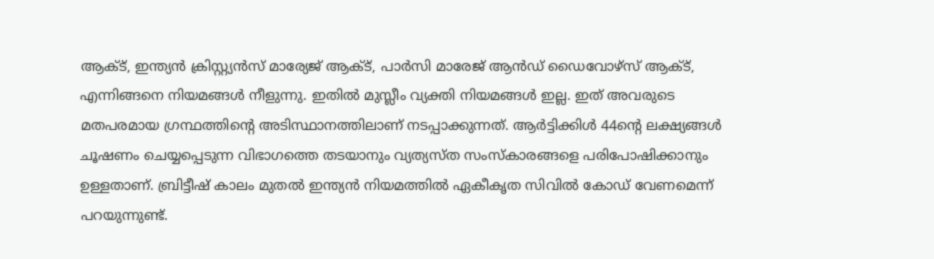ആക്ട്, ഇന്ത്യന്‍ ക്രിസ്റ്റ്യന്‍സ് മാര്യേജ് ആക്ട്, പാര്‍സി മാരേജ് ആന്‍ഡ് ഡൈവോഴ്‌സ് ആക്ട്, എന്നിങ്ങനെ നിയമങ്ങള്‍ നീളുന്നു. ഇതില്‍ മുസ്ലീം വ്യക്തി നിയമങ്ങള്‍ ഇല്ല. ഇത് അവരുടെ മതപരമായ ഗ്രന്ഥത്തിന്റെ അടിസ്ഥാനത്തിലാണ് നടപ്പാക്കുന്നത്. ആര്‍ട്ടിക്കിള്‍ 44ന്റെ ലക്ഷ്യങ്ങള്‍ ചൂഷണം ചെയ്യപ്പെടുന്ന വിഭാഗത്തെ തടയാനും വ്യത്യസ്ത സംസ്‌കാരങ്ങളെ പരിപോഷിക്കാനും ഉള്ളതാണ്. ബ്രിട്ടീഷ് കാലം മുതല്‍ ഇന്ത്യന്‍ നിയമത്തില്‍ ഏകീകൃത സിവില്‍ കോഡ് വേണമെന്ന് പറയുന്നുണ്ട്.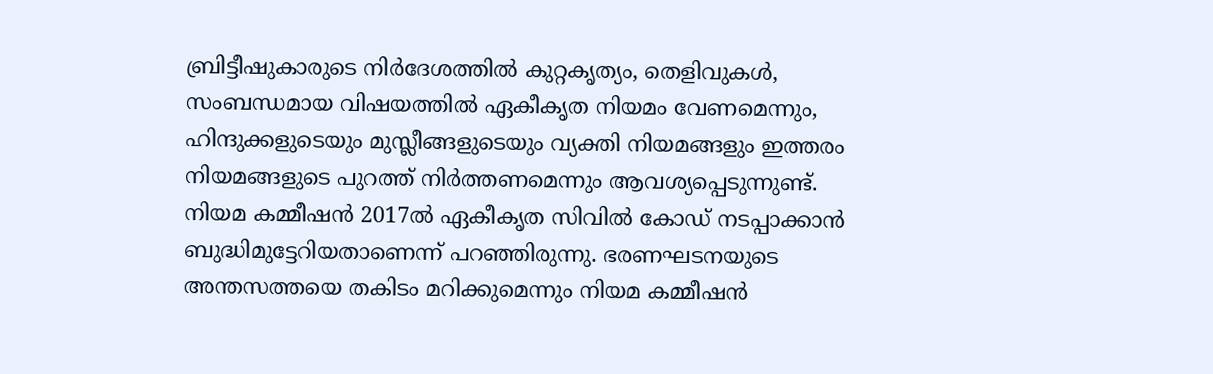ബ്രിട്ടീഷുകാരുടെ നിര്‍ദേശത്തില്‍ കുറ്റകൃത്യം, തെളിവുകള്‍, സംബന്ധമായ വിഷയത്തില്‍ ഏകീകൃത നിയമം വേണമെന്നും, ഹിന്ദുക്കളുടെയും മുസ്ലീങ്ങളുടെയും വ്യക്തി നിയമങ്ങളും ഇത്തരം നിയമങ്ങളുടെ പുറത്ത് നിര്‍ത്തണമെന്നും ആവശ്യപ്പെടുന്നുണ്ട്. നിയമ കമ്മീഷന്‍ 2017ല്‍ ഏകീകൃത സിവില്‍ കോഡ് നടപ്പാക്കാന്‍ ബുദ്ധിമുട്ടേറിയതാണെന്ന് പറഞ്ഞിരുന്നു. ഭരണഘടനയുടെ അന്തസത്തയെ തകിടം മറിക്കുമെന്നും നിയമ കമ്മീഷന്‍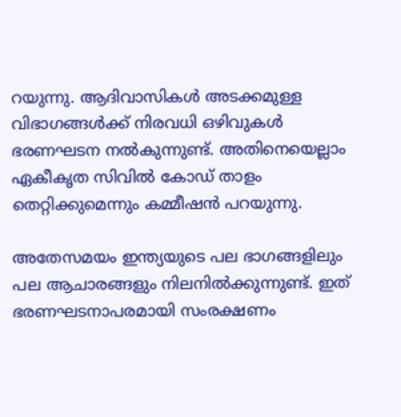റയുന്നു. ആദിവാസികള്‍ അടക്കമുള്ള വിഭാഗങ്ങള്‍ക്ക് നിരവധി ഒഴിവുകള്‍ ഭരണഘടന നല്‍കുന്നുണ്ട്. അതിനെയെല്ലാം ഏകീകൃത സിവില്‍ കോഡ് താളം തെറ്റിക്കുമെന്നും കമ്മീഷന്‍ പറയുന്നു.

അതേസമയം ഇന്ത്യയുടെ പല ഭാഗങ്ങളിലും പല ആചാരങ്ങളും നിലനില്‍ക്കുന്നുണ്ട്. ഇത് ഭരണഘടനാപരമായി സംരക്ഷണം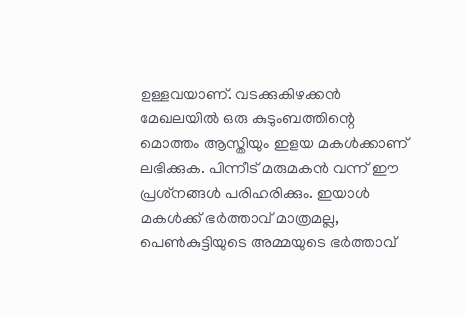ഉള്ളവയാണ്. വടക്കുകിഴക്കന്‍ മേഖലയില്‍ ഒരു കുടുംബത്തിന്റെ മൊത്തം ആസ്തിയും ഇളയ മകള്‍ക്കാണ് ലഭിക്കുക. പിന്നീട് മരുമകന്‍ വന്ന് ഈ പ്രശ്‌നങ്ങള്‍ പരിഹരിക്കും. ഇയാള്‍ മകള്‍ക്ക് ഭര്‍ത്താവ് മാത്രമല്ല, പെണ്‍കുട്ടിയുടെ അമ്മയുടെ ഭര്‍ത്താവ്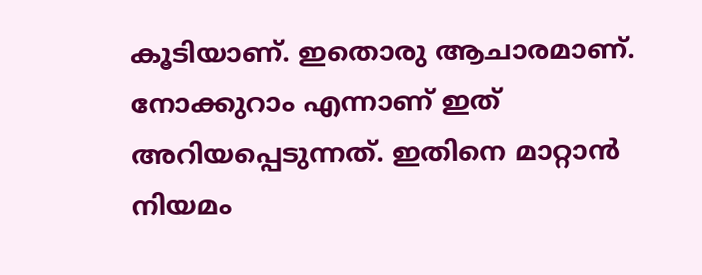കൂടിയാണ്. ഇതൊരു ആചാരമാണ്. നോക്കുറാം എന്നാണ് ഇത് അറിയപ്പെടുന്നത്. ഇതിനെ മാറ്റാന്‍ നിയമം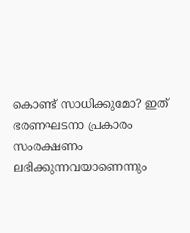കൊണ്ട് സാധിക്കുമോ? ഇത് ഭരണഘടനാ പ്രകാരം സംരക്ഷണം ലഭിക്കുന്നവയാണെന്നും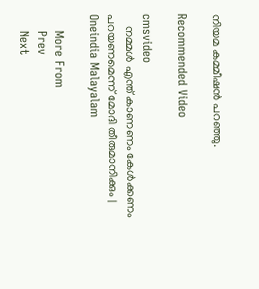നിയമ കമ്മീഷന്‍ പറഞ്ഞു.

Recommended Video

cmsvideo
    നമ്മള്‍ എന്ത് കാണണം കേള്‍ക്കണം പറയണമെന്ന് മോദി തീരുമാനിക്കും | Oneindia Malayalam

    More From
    Prev
    Next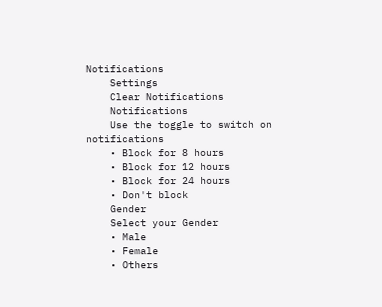Notifications
    Settings
    Clear Notifications
    Notifications
    Use the toggle to switch on notifications
    • Block for 8 hours
    • Block for 12 hours
    • Block for 24 hours
    • Don't block
    Gender
    Select your Gender
    • Male
    • Female
    • Others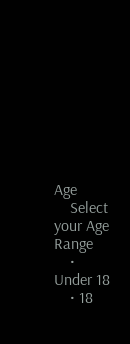Age
    Select your Age Range
    • Under 18
    • 18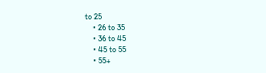to 25
    • 26 to 35
    • 36 to 45
    • 45 to 55
    • 55+